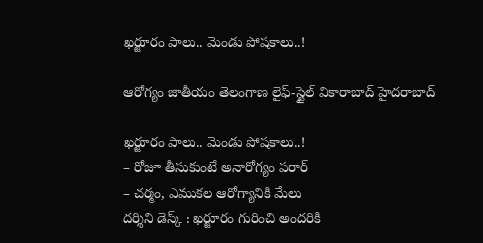ఖర్జూరం పాలు.. మెండు పోషకాలు..!

ఆరోగ్యం జాతీయం తెలంగాణ లైఫ్-స్టైల్ వికారాబాద్ హైదరాబాద్

ఖర్జూరం పాలు.. మెండు పోషకాలు..!
– రోజూ తీసుకుంటే అనారోగ్యం పరార్
– చర్మం, ఎముకల ఆరోగ్యానికి మేలు
దర్శిని డెస్క్ : ఖర్జూరం గురించి అందరికి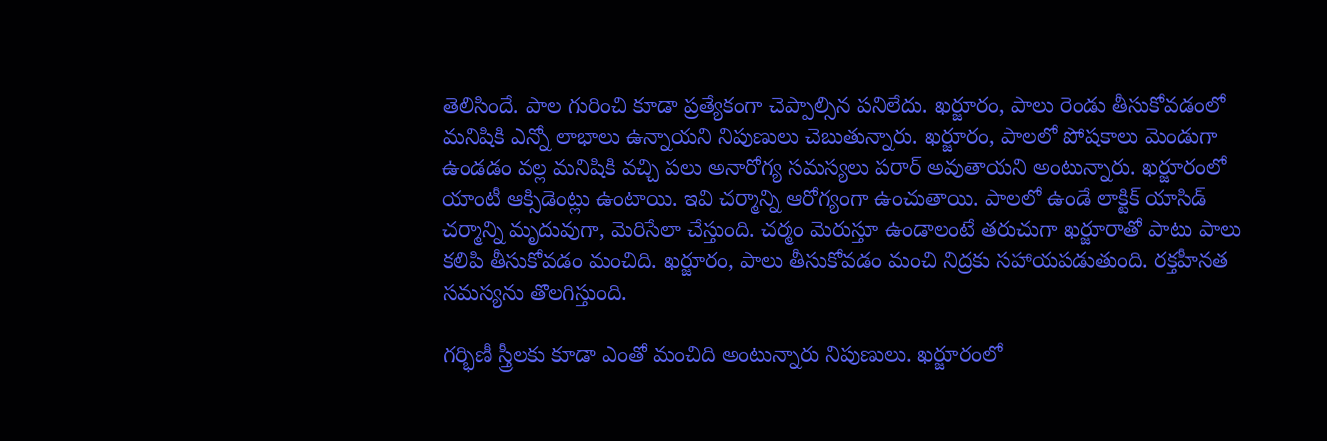తెలిసిందే. పాల గురించి కూడా ప్రత్యేకంగా చెప్పాల్సిన పనిలేదు. ఖర్జూరం, పాలు రెండు తీసుకోవడంలో మనిషికి ఎన్నో లాభాలు ఉన్నాయని నిపుణులు చెబుతున్నారు. ఖర్జూరం, పాలలో పోషకాలు మెండుగా ఉండడం వల్ల మనిషికి వచ్చి పలు అనారోగ్య సమస్యలు పరార్ అవుతాయని అంటున్నారు. ఖర్జూరంలో యాంటీ ఆక్సిడెంట్లు ఉంటాయి. ఇవి చర్మాన్ని ఆరోగ్యంగా ఉంచుతాయి. పాలలో ఉండే లాక్టిక్ యాసిడ్ చర్మాన్ని మృదువుగా, మెరిసేలా చేస్తుంది. చర్మం మెరుస్తూ ఉండాలంటే తరుచుగా ఖర్జూరాతో పాటు పాలు కలిపి తీసుకోవడం మంచిది. ఖర్జూరం, పాలు తీసుకోవడం మంచి నిద్రకు సహాయపడుతుంది. రక్తహీనత సమస్యను తొలగిస్తుంది.

గర్భిణీ స్త్రీలకు కూడా ఎంతో మంచిది అంటున్నారు నిపుణులు. ఖర్జూరంలో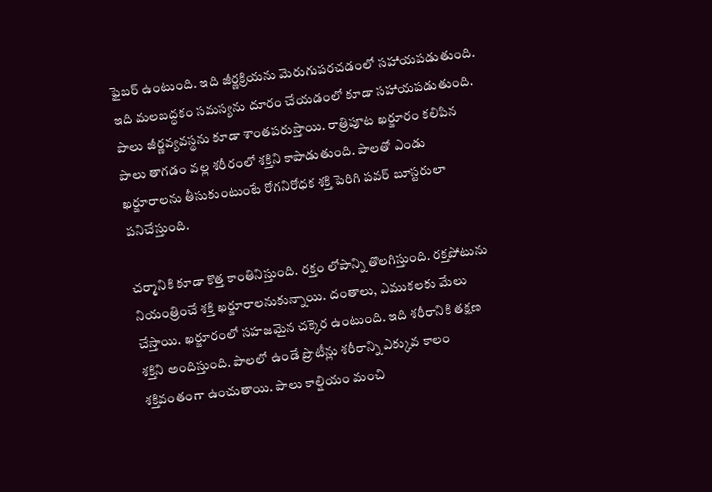ఫైబర్ ఉంటుంది. ఇది జీర్ణక్రియను మెరుగుపరచడంలో సహాయపడుతుంది. ఇది మలబద్ధకం సమస్యను దూరం చేయడంలో కూడా సహాయపడుతుంది. పాలు జీర్ణవ్యవస్థను కూడా శాంతపరుస్తాయి. రాత్రిపూట ఖర్జూరం కలిపిన పాలు తాగడం వల్ల శరీరంలో శక్తిని కాపాడుతుంది. పాలతో ఎండు ఖర్జూరాలను తీసుకుంటుంటే రోగనిరోధక శక్తి పెరిగి పవర్ బూస్టరులా పనిచేస్తుంది.

చర్మానికి కూడా కొత్త కాంతినిస్తుంది. రక్తం లోపాన్ని తొలగిస్తుంది. రక్తపోటును నియంత్రించే శక్తి ఖర్జూరాలనుకున్నాయి. దంతాలు, ఎముకలకు మేలు చేస్తాయి. ఖర్జూరంలో సహజమైన చక్కెర ఉంటుంది. ఇది శరీరానికి తక్షణ శక్తిని అందిస్తుంది. పాలలో ఉండే ప్రొటీన్లు శరీరాన్ని ఎక్కువ కాలం శక్తివంతంగా ఉంచుతాయి. పాలు కాల్షియం మంచి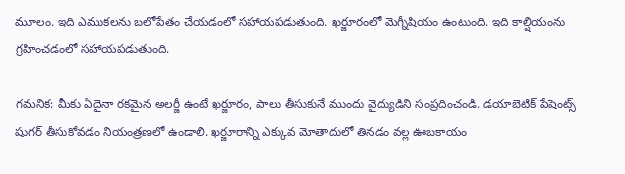మూలం. ఇది ఎముకలను బలోపేతం చేయడంలో సహాయపడుతుంది. ఖర్జూరంలో మెగ్నీషియం ఉంటుంది. ఇది కాల్షియంను గ్రహించడంలో సహాయపడుతుంది.

గమనిక: మీకు ఏదైనా రకమైన అలర్జీ ఉంటే ఖర్జూరం, పాలు తీసుకునే ముందు వైద్యుడిని సంప్రదించండి. డయాబెటిక్ పేషెంట్స్ షుగర్ తీసుకోవడం నియంత్రణలో ఉండాలి. ఖర్జూరాన్ని ఎక్కువ మోతాదులో తినడం వల్ల ఊబకాయం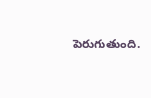పెరుగుతుంది.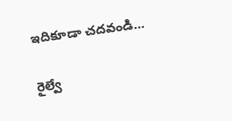ఇదికూడా చదవండి…

రైల్వే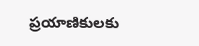ప్రయాణికులకు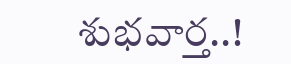శుభవార్త..!